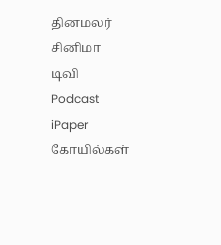தினமலர்
சினிமா
டிவி
Podcast
iPaper
கோயில்கள்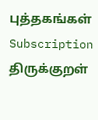புத்தகங்கள்
Subscription
திருக்குறள்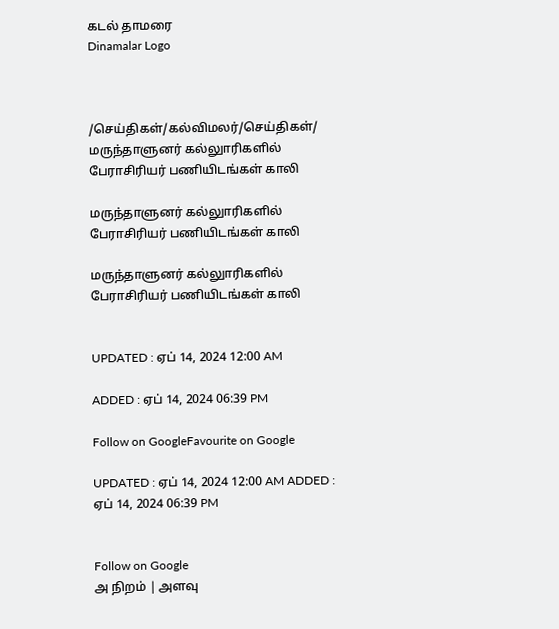கடல் தாமரை
Dinamalar Logo



/செய்திகள்/கல்விமலர்/செய்திகள்/ மருந்தாளுனர் கல்லுாரிகளில் பேராசிரியர் பணியிடங்கள் காலி

மருந்தாளுனர் கல்லுாரிகளில் பேராசிரியர் பணியிடங்கள் காலி

மருந்தாளுனர் கல்லுாரிகளில் பேராசிரியர் பணியிடங்கள் காலி


UPDATED : ஏப் 14, 2024 12:00 AM

ADDED : ஏப் 14, 2024 06:39 PM

Follow on GoogleFavourite on Google

UPDATED : ஏப் 14, 2024 12:00 AM ADDED : ஏப் 14, 2024 06:39 PM


Follow on Google
அ நிறம் | அளவு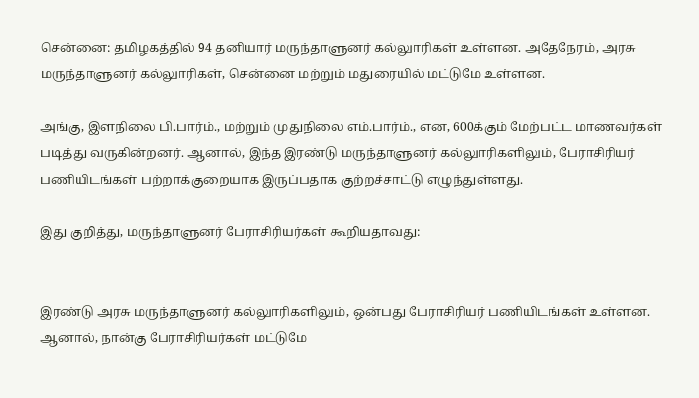சென்னை: தமிழகத்தில் 94 தனியார் மருந்தாளுனர் கல்லுாரிகள் உள்ளன. அதேநேரம், அரசு மருந்தாளுனர் கல்லுாரிகள், சென்னை மற்றும் மதுரையில் மட்டுமே உள்ளன.

அங்கு, இளநிலை பி.பார்ம்., மற்றும் முதுநிலை எம்.பார்ம்., என, 600க்கும் மேற்பட்ட மாணவர்கள் படித்து வருகின்றனர். ஆனால், இந்த இரண்டு மருந்தாளுனர் கல்லுாரிகளிலும், பேராசிரியர் பணியிடங்கள் பற்றாக்குறையாக இருப்பதாக குற்றச்சாட்டு எழுந்துள்ளது.

இது குறித்து, மருந்தாளுனர் பேராசிரியர்கள் கூறியதாவது:


இரண்டு அரசு மருந்தாளுனர் கல்லுாரிகளிலும், ஒன்பது பேராசிரியர் பணியிடங்கள் உள்ளன. ஆனால், நான்கு பேராசிரியர்கள் மட்டுமே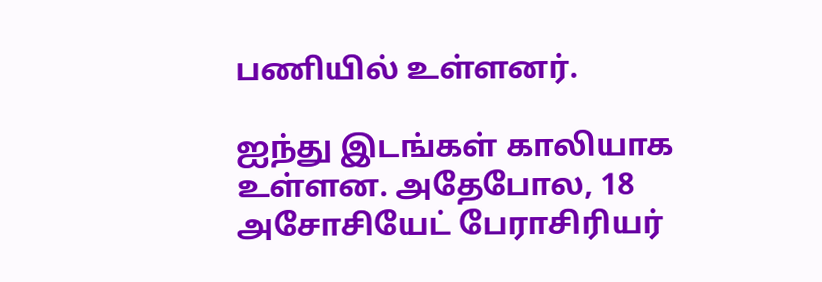பணியில் உள்ளனர்.

ஐந்து இடங்கள் காலியாக உள்ளன. அதேபோல, 18 அசோசியேட் பேராசிரியர்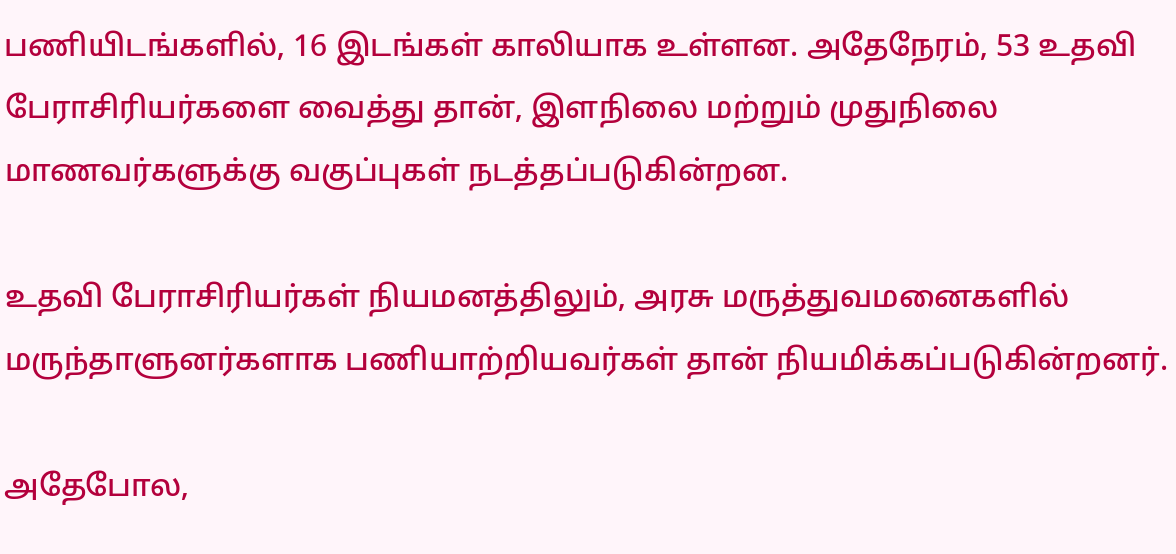பணியிடங்களில், 16 இடங்கள் காலியாக உள்ளன. அதேநேரம், 53 உதவி பேராசிரியர்களை வைத்து தான், இளநிலை மற்றும் முதுநிலை மாணவர்களுக்கு வகுப்புகள் நடத்தப்படுகின்றன.

உதவி பேராசிரியர்கள் நியமனத்திலும், அரசு மருத்துவமனைகளில் மருந்தாளுனர்களாக பணியாற்றியவர்கள் தான் நியமிக்கப்படுகின்றனர்.

அதேபோல,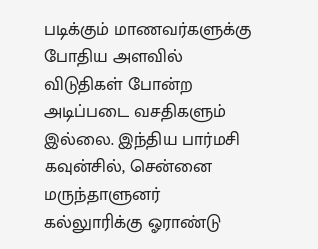படிக்கும் மாணவர்களுக்கு போதிய அளவில் விடுதிகள் போன்ற அடிப்படை வசதிகளும் இல்லை. இந்திய பார்மசி கவுன்சில், சென்னை மருந்தாளுனர் கல்லுாரிக்கு ஓராண்டு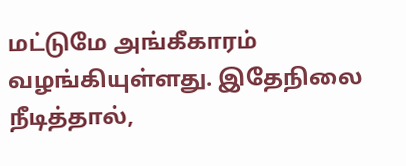மட்டுமே அங்கீகாரம் வழங்கியுள்ளது. இதேநிலை நீடித்தால்,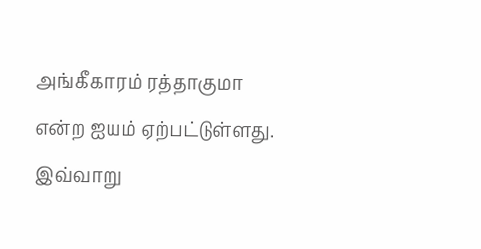அங்கீகாரம் ரத்தாகுமா என்ற ஐயம் ஏற்பட்டுள்ளது. இவ்வாறு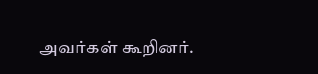அவர்கள் கூறினர்.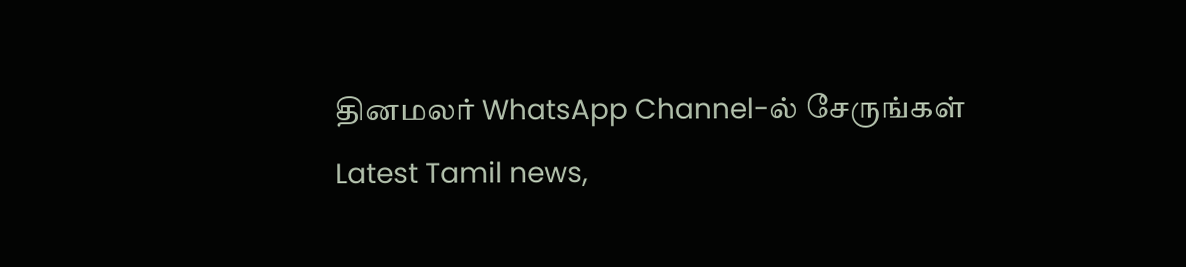தினமலர் WhatsApp Channel-ல் சேருங்கள்
Latest Tamil news,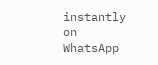instantly on WhatsApp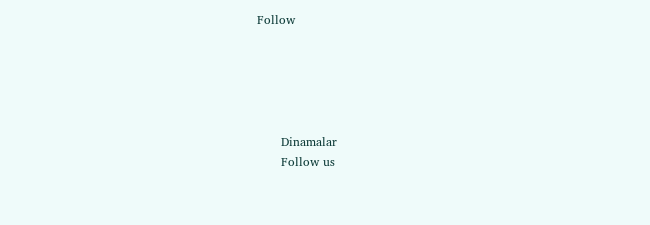Follow





      Dinamalar
      Follow us